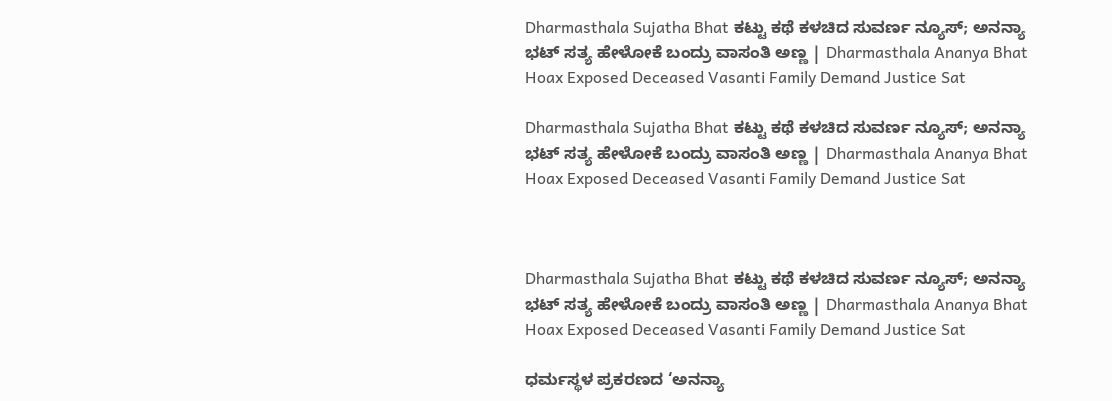Dharmasthala Sujatha Bhat ಕಟ್ಟು ಕಥೆ ಕಳಚಿದ ಸುವರ್ಣ ನ್ಯೂಸ್; ಅನನ್ಯಾ ಭಟ್ ಸತ್ಯ ಹೇಳೋಕೆ ಬಂದ್ರು ವಾಸಂತಿ ಅಣ್ಣ | Dharmasthala Ananya Bhat Hoax Exposed Deceased Vasanti Family Demand Justice Sat

Dharmasthala Sujatha Bhat ಕಟ್ಟು ಕಥೆ ಕಳಚಿದ ಸುವರ್ಣ ನ್ಯೂಸ್; ಅನನ್ಯಾ ಭಟ್ ಸತ್ಯ ಹೇಳೋಕೆ ಬಂದ್ರು ವಾಸಂತಿ ಅಣ್ಣ | Dharmasthala Ananya Bhat Hoax Exposed Deceased Vasanti Family Demand Justice Sat



Dharmasthala Sujatha Bhat ಕಟ್ಟು ಕಥೆ ಕಳಚಿದ ಸುವರ್ಣ ನ್ಯೂಸ್; ಅನನ್ಯಾ ಭಟ್ ಸತ್ಯ ಹೇಳೋಕೆ ಬಂದ್ರು ವಾಸಂತಿ ಅಣ್ಣ | Dharmasthala Ananya Bhat Hoax Exposed Deceased Vasanti Family Demand Justice Sat

ಧರ್ಮಸ್ಥಳ ಪ್ರಕರಣದ ‘ಅನನ್ಯಾ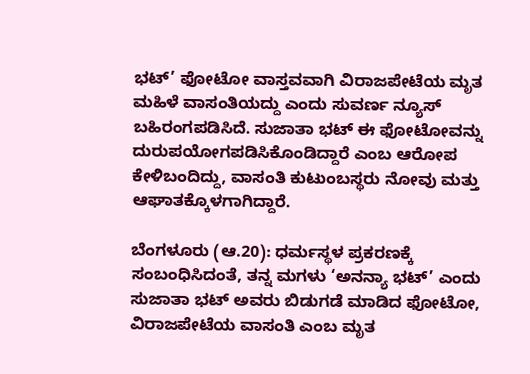ಭಟ್’ ಫೋಟೋ ವಾಸ್ತವವಾಗಿ ವಿರಾಜಪೇಟೆಯ ಮೃತ ಮಹಿಳೆ ವಾಸಂತಿಯದ್ದು ಎಂದು ಸುವರ್ಣ ನ್ಯೂಸ್ ಬಹಿರಂಗಪಡಿಸಿದೆ. ಸುಜಾತಾ ಭಟ್ ಈ ಫೋಟೋವನ್ನು ದುರುಪಯೋಗಪಡಿಸಿಕೊಂಡಿದ್ದಾರೆ ಎಂಬ ಆರೋಪ ಕೇಳಿಬಂದಿದ್ದು, ವಾಸಂತಿ ಕುಟುಂಬಸ್ಥರು ನೋವು ಮತ್ತು ಆಘಾತಕ್ಕೊಳಗಾಗಿದ್ದಾರೆ.

ಬೆಂಗಳೂರು (ಆ.20): ಧರ್ಮಸ್ಥಳ ಪ್ರಕರಣಕ್ಕೆ ಸಂಬಂಧಿಸಿದಂತೆ, ತನ್ನ ಮಗಳು ‘ಅನನ್ಯಾ ಭಟ್’ ಎಂದು ಸುಜಾತಾ ಭಟ್ ಅವರು ಬಿಡುಗಡೆ ಮಾಡಿದ ಫೋಟೋ, ವಿರಾಜಪೇಟೆಯ ವಾಸಂತಿ ಎಂಬ ಮೃತ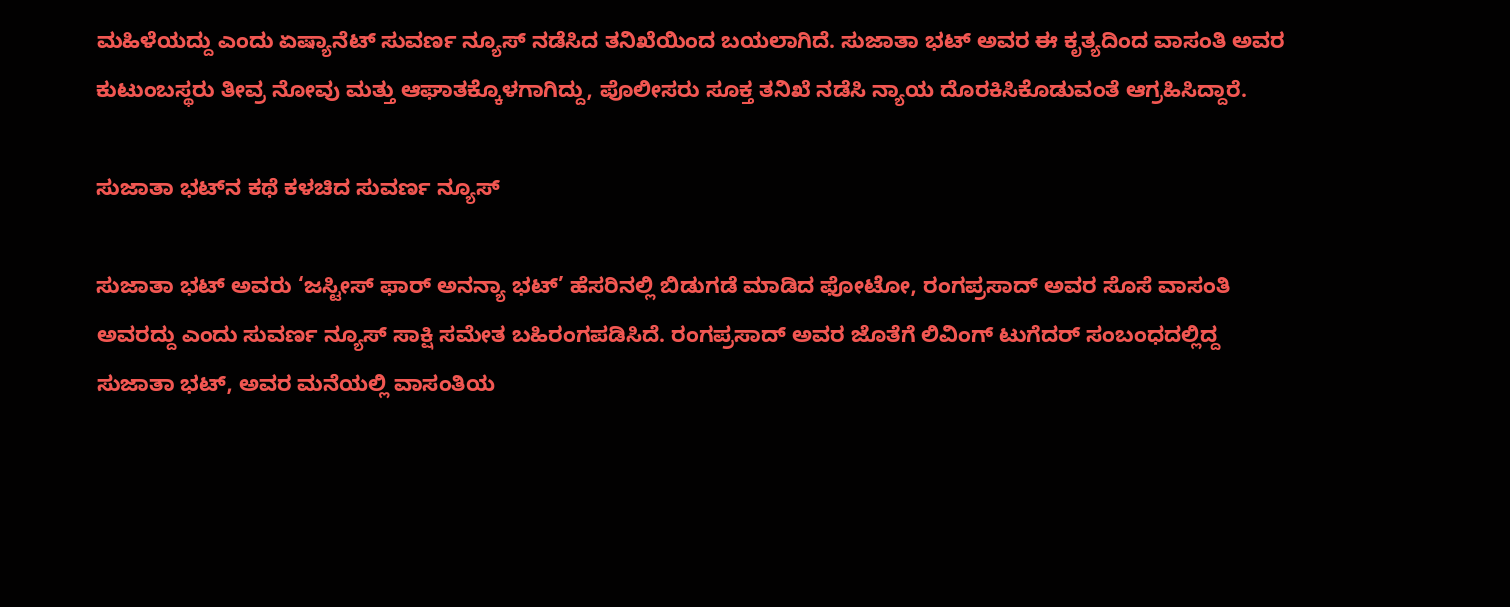ಮಹಿಳೆಯದ್ದು ಎಂದು ಏಷ್ಯಾನೆಟ್ ಸುವರ್ಣ ನ್ಯೂಸ್ ನಡೆಸಿದ ತನಿಖೆಯಿಂದ ಬಯಲಾಗಿದೆ. ಸುಜಾತಾ ಭಟ್ ಅವರ ಈ ಕೃತ್ಯದಿಂದ ವಾಸಂತಿ ಅವರ ಕುಟುಂಬಸ್ಥರು ತೀವ್ರ ನೋವು ಮತ್ತು ಆಘಾತಕ್ಕೊಳಗಾಗಿದ್ದು, ಪೊಲೀಸರು ಸೂಕ್ತ ತನಿಖೆ ನಡೆಸಿ ನ್ಯಾಯ ದೊರಕಿಸಿಕೊಡುವಂತೆ ಆಗ್ರಹಿಸಿದ್ದಾರೆ.

ಸುಜಾತಾ ಭಟ್‌ನ ಕಥೆ ಕಳಚಿದ ಸುವರ್ಣ ನ್ಯೂಸ್

ಸುಜಾತಾ ಭಟ್ ಅವರು ‘ಜಸ್ಟೀಸ್ ಫಾರ್ ಅನನ್ಯಾ ಭಟ್’ ಹೆಸರಿನಲ್ಲಿ ಬಿಡುಗಡೆ ಮಾಡಿದ ಫೋಟೋ, ರಂಗಪ್ರಸಾದ್ ಅವರ ಸೊಸೆ ವಾಸಂತಿ ಅವರದ್ದು ಎಂದು ಸುವರ್ಣ ನ್ಯೂಸ್ ಸಾಕ್ಷಿ ಸಮೇತ ಬಹಿರಂಗಪಡಿಸಿದೆ. ರಂಗಪ್ರಸಾದ್ ಅವರ ಜೊತೆಗೆ ಲಿವಿಂಗ್ ಟುಗೆದರ್ ಸಂಬಂಧದಲ್ಲಿದ್ದ ಸುಜಾತಾ ಭಟ್, ಅವರ ಮನೆಯಲ್ಲಿ ವಾಸಂತಿಯ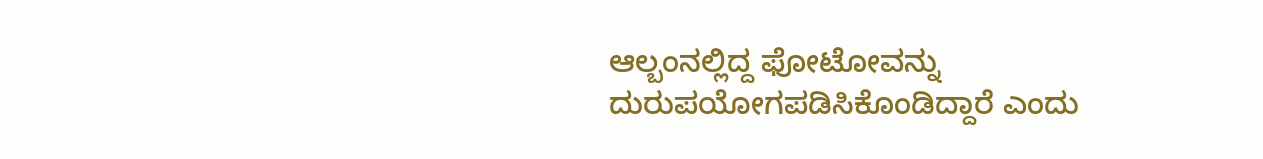ಆಲ್ಬಂನಲ್ಲಿದ್ದ ಫೋಟೋವನ್ನು ದುರುಪಯೋಗಪಡಿಸಿಕೊಂಡಿದ್ದಾರೆ ಎಂದು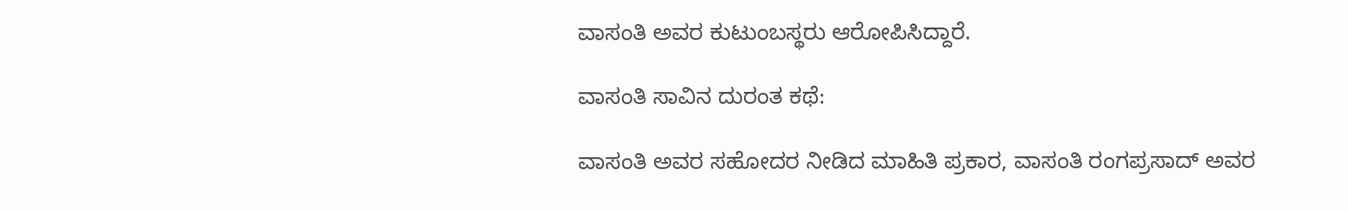ವಾಸಂತಿ ಅವರ ಕುಟುಂಬಸ್ಥರು ಆರೋಪಿಸಿದ್ದಾರೆ.

ವಾಸಂತಿ ಸಾವಿನ ದುರಂತ ಕಥೆ:

ವಾಸಂತಿ ಅವರ ಸಹೋದರ ನೀಡಿದ ಮಾಹಿತಿ ಪ್ರಕಾರ, ವಾಸಂತಿ ರಂಗಪ್ರಸಾದ್ ಅವರ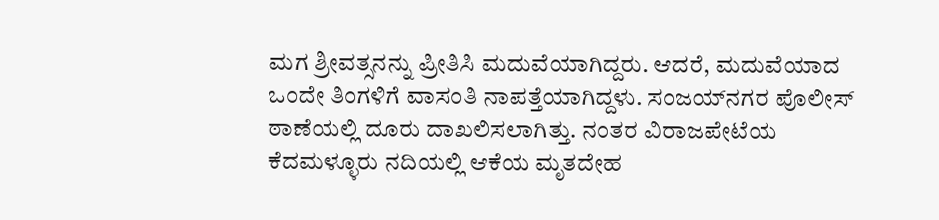ಮಗ ಶ್ರೀವತ್ಸನನ್ನು ಪ್ರೀತಿಸಿ ಮದುವೆಯಾಗಿದ್ದರು. ಆದರೆ, ಮದುವೆಯಾದ ಒಂದೇ ತಿಂಗಳಿಗೆ ವಾಸಂತಿ ನಾಪತ್ತೆಯಾಗಿದ್ದಳು. ಸಂಜಯ್‌ನಗರ ಪೊಲೀಸ್ ಠಾಣೆಯಲ್ಲಿ ದೂರು ದಾಖಲಿಸಲಾಗಿತ್ತು. ನಂತರ ವಿರಾಜಪೇಟೆಯ ಕೆದಮಳ್ಳೂರು ನದಿಯಲ್ಲಿ ಆಕೆಯ ಮೃತದೇಹ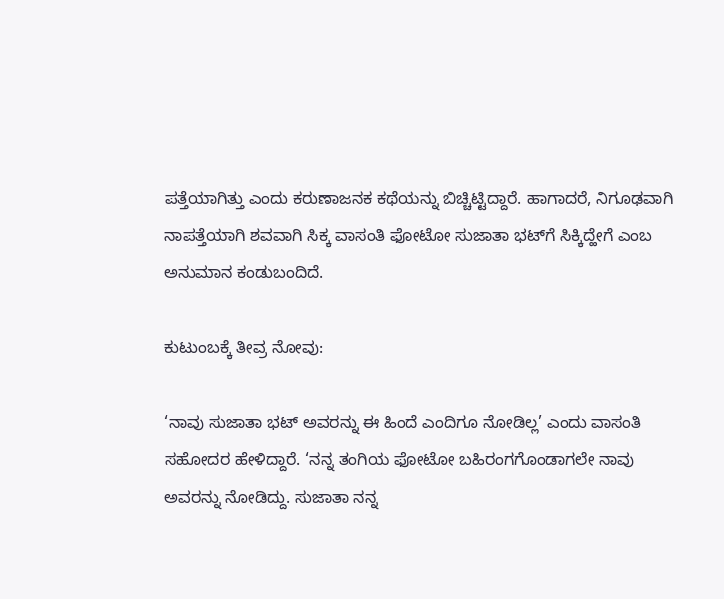ಪತ್ತೆಯಾಗಿತ್ತು ಎಂದು ಕರುಣಾಜನಕ ಕಥೆಯನ್ನು ಬಿಚ್ಚಿಟ್ಟಿದ್ದಾರೆ. ಹಾಗಾದರೆ, ನಿಗೂಢವಾಗಿ ನಾಪತ್ತೆಯಾಗಿ ಶವವಾಗಿ ಸಿಕ್ಕ ವಾಸಂತಿ ಫೋಟೋ ಸುಜಾತಾ ಭಟ್‌ಗೆ ಸಿಕ್ಕಿದ್ಹೇಗೆ ಎಂಬ ಅನುಮಾನ ಕಂಡುಬಂದಿದೆ.

ಕುಟುಂಬಕ್ಕೆ ತೀವ್ರ ನೋವು:

‘ನಾವು ಸುಜಾತಾ ಭಟ್ ಅವರನ್ನು ಈ ಹಿಂದೆ ಎಂದಿಗೂ ನೋಡಿಲ್ಲ’ ಎಂದು ವಾಸಂತಿ ಸಹೋದರ ಹೇಳಿದ್ದಾರೆ. ‘ನನ್ನ ತಂಗಿಯ ಫೋಟೋ ಬಹಿರಂಗಗೊಂಡಾಗಲೇ ನಾವು ಅವರನ್ನು ನೋಡಿದ್ದು. ಸುಜಾತಾ ನನ್ನ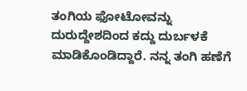ತಂಗಿಯ ಫೋಟೋವನ್ನು ದುರುದ್ದೇಶದಿಂದ ಕದ್ದು ದುರ್ಬಳಕೆ ಮಾಡಿಕೊಂಡಿದ್ದಾರೆ. ನನ್ನ ತಂಗಿ ಹಣೆಗೆ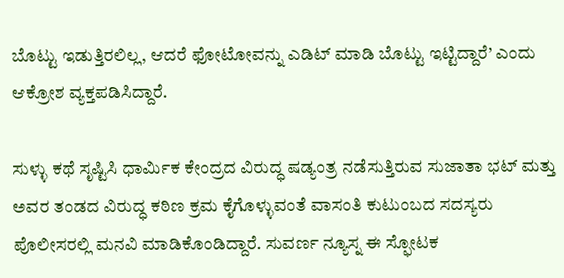ಬೊಟ್ಟು ಇಡುತ್ತಿರಲಿಲ್ಲ, ಆದರೆ ಫೋಟೋವನ್ನು ಎಡಿಟ್ ಮಾಡಿ ಬೊಟ್ಟು ಇಟ್ಟಿದ್ದಾರೆ’ ಎಂದು ಆಕ್ರೋಶ ವ್ಯಕ್ತಪಡಿಸಿದ್ದಾರೆ.

ಸುಳ್ಳು ಕಥೆ ಸೃಷ್ಟಿಸಿ ಧಾರ್ಮಿಕ ಕೇಂದ್ರದ ವಿರುದ್ಧ ಷಡ್ಯಂತ್ರ ನಡೆಸುತ್ತಿರುವ ಸುಜಾತಾ ಭಟ್ ಮತ್ತು ಅವರ ತಂಡದ ವಿರುದ್ಧ ಕಠಿಣ ಕ್ರಮ ಕೈಗೊಳ್ಳುವಂತೆ ವಾಸಂತಿ ಕುಟುಂಬದ ಸದಸ್ಯರು ಪೊಲೀಸರಲ್ಲಿ ಮನವಿ ಮಾಡಿಕೊಂಡಿದ್ದಾರೆ. ಸುವರ್ಣ ನ್ಯೂಸ್ನ ಈ ಸ್ಫೋಟಕ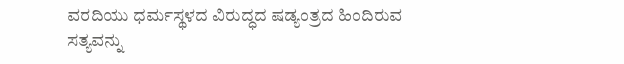ವರದಿಯು ಧರ್ಮಸ್ಥಳದ ವಿರುದ್ಧದ ಷಡ್ಯಂತ್ರದ ಹಿಂದಿರುವ ಸತ್ಯವನ್ನು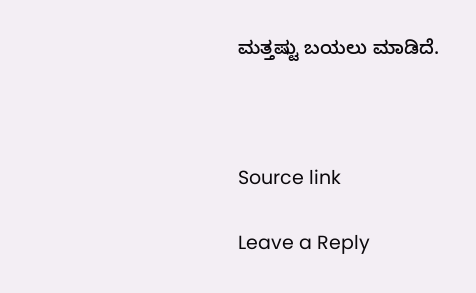ಮತ್ತಷ್ಟು ಬಯಲು ಮಾಡಿದೆ.



Source link

Leave a Reply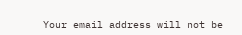Your email address will not be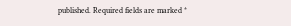published. Required fields are marked *